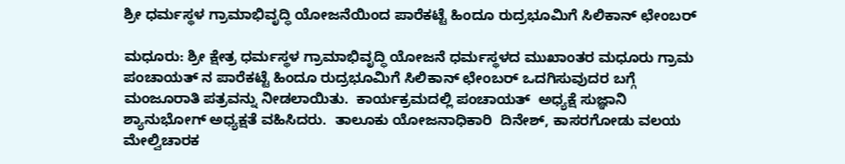ಶ್ರೀ ಧರ್ಮಸ್ಥಳ ಗ್ರಾಮಾಭಿವೃದ್ಧಿ ಯೋಜನೆಯಿಂದ ಪಾರೆಕಟ್ಟೆ ಹಿಂದೂ ರುದ್ರಭೂಮಿಗೆ ಸಿಲಿಕಾನ್ ಛೇಂಬರ್

ಮಧೂರು: ಶ್ರೀ ಕ್ಷೇತ್ರ ಧರ್ಮಸ್ಥಳ ಗ್ರಾಮಾಭಿವೃದ್ಧಿ ಯೋಜನೆ ಧರ್ಮಸ್ಥಳದ ಮುಖಾಂತರ ಮಧೂರು ಗ್ರಾಮ ಪಂಚಾಯತ್ ನ ಪಾರೆಕಟ್ಟೆ ಹಿಂದೂ ರುದ್ರಭೂಮಿಗೆ ಸಿಲಿಕಾನ್ ಛೇಂಬರ್ ಒದಗಿಸುವುದರ ಬಗ್ಗೆ ಮಂಜೂರಾತಿ ಪತ್ರವನ್ನು ನೀಡಲಾಯಿತು.  ಕಾರ್ಯಕ್ರಮದಲ್ಲಿ ಪಂಚಾಯತ್  ಅಧ್ಯಕ್ಷೆ ಸುಜ್ಞಾನಿ ಶ್ಯಾನುಭೋಗ್ ಅಧ್ಯಕ್ಷತೆ ವಹಿಸಿದರು.  ತಾಲೂಕು ಯೋಜನಾಧಿಕಾರಿ  ದಿನೇಶ್, ಕಾಸರಗೋಡು ವಲಯ ಮೇಲ್ವಿಚಾರಕ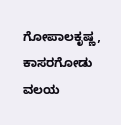ಗೋಪಾಲಕೃಷ್ಣ,  ಕಾಸರಗೋಡು ವಲಯ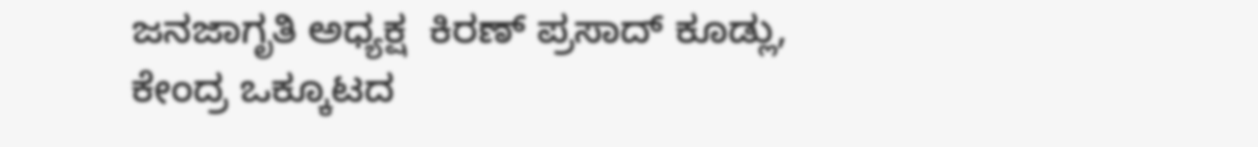ಜನಜಾಗೃತಿ ಅಧ್ಯಕ್ಷ  ಕಿರಣ್ ಪ್ರಸಾದ್ ಕೂಡ್ಲು, ಕೇಂದ್ರ ಒಕ್ಕೂಟದ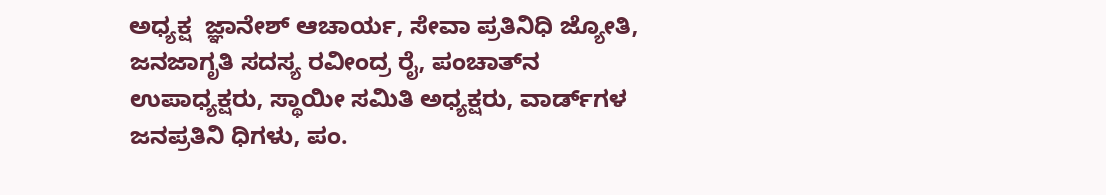ಅಧ್ಯಕ್ಷ  ಜ್ಞಾನೇಶ್ ಆಚಾರ್ಯ, ಸೇವಾ ಪ್ರತಿನಿಧಿ ಜ್ಯೋತಿ, ಜನಜಾಗೃತಿ ಸದಸ್ಯ ರವೀಂದ್ರ ರೈ, ಪಂಚಾತ್‌ನ ಉಪಾಧ್ಯಕ್ಷರು, ಸ್ಥಾಯೀ ಸಮಿತಿ ಅಧ್ಯಕ್ಷರು, ವಾರ್ಡ್‌ಗಳ ಜನಪ್ರತಿನಿ ಧಿಗಳು, ಪಂ.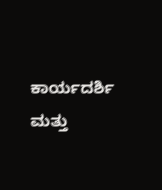ಕಾರ್ಯದರ್ಶಿ ಮತ್ತು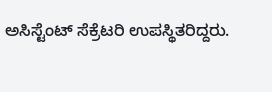ಅಸಿಸ್ಟೆಂಟ್ ಸೆಕ್ರೆಟರಿ ಉಪಸ್ಥಿತರಿದ್ದರು.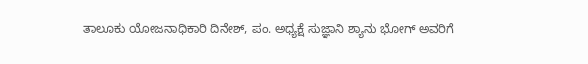ತಾಲೂಕು ಯೋಜನಾಧಿಕಾರಿ ದಿನೇಶ್, ಪಂ. ಅಧ್ಯಕ್ಷೆ ಸುಜ್ಞಾನಿ ಶ್ಯಾನು ಭೋಗ್ ಅವರಿಗೆ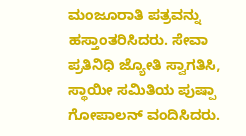ಮಂಜೂರಾತಿ ಪತ್ರವನ್ನು ಹಸ್ತಾಂತರಿಸಿದರು. ಸೇವಾ ಪ್ರತಿನಿಧಿ ಜ್ಯೋತಿ ಸ್ವಾಗತಿಸಿ, ಸ್ಥಾಯೀ ಸಮಿತಿಯ ಪುಷ್ಪಾ ಗೋಪಾಲನ್ ವಂದಿಸಿದರು.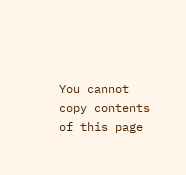You cannot copy contents of this page